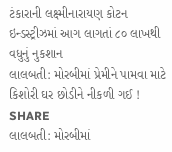ટંકારાની લક્ષ્મીનારાયણ કોટન ઇન્ડસ્ટ્રીઝમાં આગ લાગતાં ૮૦ લાખથી વધુનું નુકશાન
લાલબતી: મોરબીમાં પ્રેમીને પામવા માટે કિશોરી ઘર છોડીને નીકળી ગઈ !
SHARE
લાલબતી: મોરબીમાં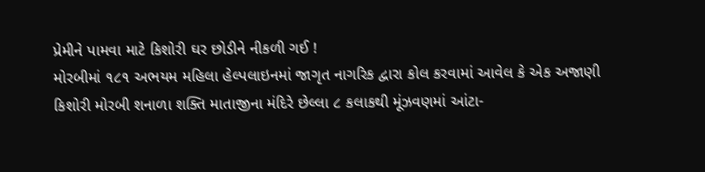પ્રેમીને પામવા માટે કિશોરી ઘર છોડીને નીકળી ગઈ !
મોરબીમાં ૧૮૧ અભયમ મહિલા હેલ્પલાઇનમાં જાગૃત નાગરિક દ્વારા કોલ કરવામાં આવેલ કે એક અજાણી કિશોરી મોરબી શનાળા શક્તિ માતાજીના મંદિરે છેલ્લા ૮ કલાકથી મૂંઝવણમાં આંટા-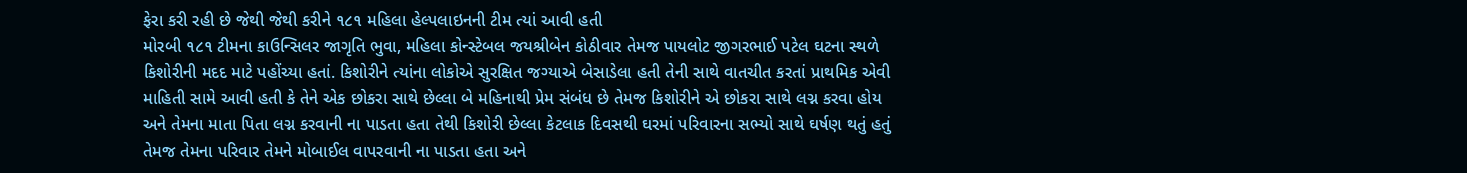ફેરા કરી રહી છે જેથી જેથી કરીને ૧૮૧ મહિલા હેલ્પલાઇનની ટીમ ત્યાં આવી હતી
મોરબી ૧૮૧ ટીમના કાઉન્સિલર જાગૃતિ ભુવા, મહિલા કોન્સ્ટેબલ જયશ્રીબેન કોઠીવાર તેમજ પાયલોટ જીગરભાઈ પટેલ ઘટના સ્થળે કિશોરીની મદદ માટે પહોંચ્યા હતાં. કિશોરીને ત્યાંના લોકોએ સુરક્ષિત જગ્યાએ બેસાડેલા હતી તેની સાથે વાતચીત કરતાં પ્રાથમિક એવી માહિતી સામે આવી હતી કે તેને એક છોકરા સાથે છેલ્લા બે મહિનાથી પ્રેમ સંબંધ છે તેમજ કિશોરીને એ છોકરા સાથે લગ્ન કરવા હોય અને તેમના માતા પિતા લગ્ન કરવાની ના પાડતા હતા તેથી કિશોરી છેલ્લા કેટલાક દિવસથી ઘરમાં પરિવારના સભ્યો સાથે ઘર્ષણ થતું હતું તેમજ તેમના પરિવાર તેમને મોબાઈલ વાપરવાની ના પાડતા હતા અને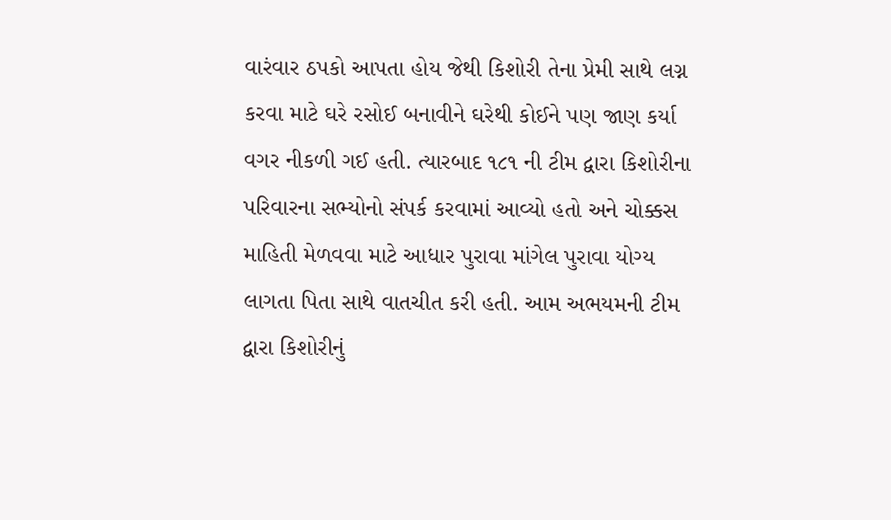વારંવાર ઠપકો આપતા હોય જેથી કિશોરી તેના પ્રેમી સાથે લગ્ન કરવા માટે ઘરે રસોઈ બનાવીને ઘરેથી કોઈને પણ જાણ કર્યા વગર નીકળી ગઈ હતી. ત્યારબાદ ૧૮૧ ની ટીમ દ્વારા કિશોરીના પરિવારના સભ્યોનો સંપર્ક કરવામાં આવ્યો હતો અને ચોક્કસ માહિતી મેળવવા માટે આધાર પુરાવા માંગેલ પુરાવા યોગ્ય લાગતા પિતા સાથે વાતચીત કરી હતી. આમ અભયમની ટીમ દ્વારા કિશોરીનું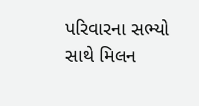પરિવારના સભ્યો સાથે મિલન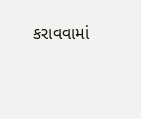કરાવવામાં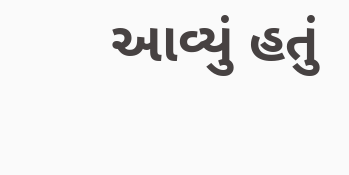આવ્યું હતું